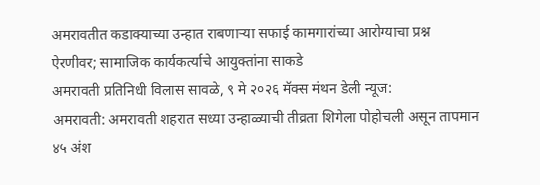अमरावतीत कडाक्याच्या उन्हात राबणाऱ्या सफाई कामगारांच्या आरोग्याचा प्रश्न ऐरणीवर; सामाजिक कार्यकर्त्याचे आयुक्तांना साकडे
अमरावती प्रतिनिधी विलास सावळे, ९ मे २०२६ मॅक्स मंथन डेली न्यूज:
अमरावती: अमरावती शहरात सध्या उन्हाळ्याची तीव्रता शिगेला पोहोचली असून तापमान ४५ अंश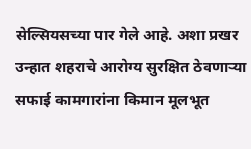सेल्सियसच्या पार गेले आहे. अशा प्रखर उन्हात शहराचे आरोग्य सुरक्षित ठेवणाऱ्या सफाई कामगारांना किमान मूलभूत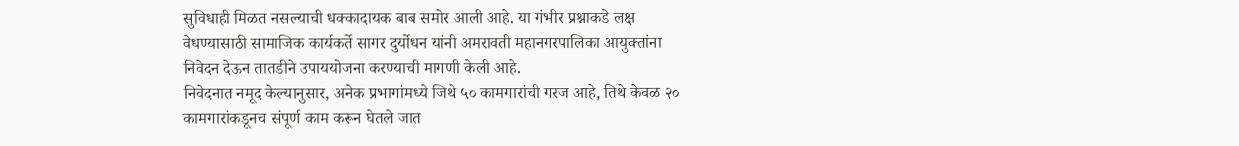सुविधाही मिळत नसल्याची धक्कादायक बाब समोर आली आहे. या गंभीर प्रश्नाकडे लक्ष वेधण्यासाठी सामाजिक कार्यकर्ते सागर दुर्योधन यांनी अमरावती महानगरपालिका आयुक्तांना निवेदन देऊन तातडीने उपाययोजना करण्याची मागणी केली आहे.
निवेदनात नमूद केल्यानुसार, अनेक प्रभागांमध्ये जिथे ५० कामगारांची गरज आहे, तिथे केवळ २० कामगारांकडूनच संपूर्ण काम करून घेतले जात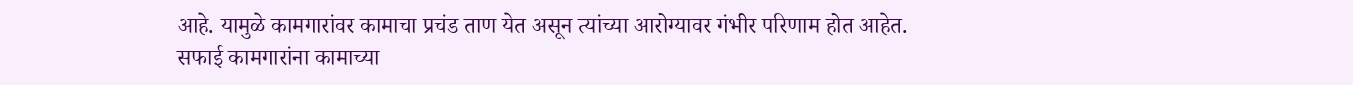आहे. यामुळे कामगारांवर कामाचा प्रचंड ताण येत असून त्यांच्या आरोग्यावर गंभीर परिणाम होत आहेत.
सफाई कामगारांना कामाच्या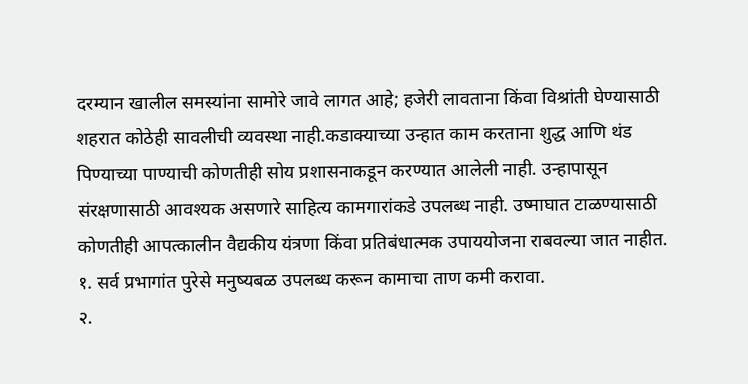दरम्यान खालील समस्यांना सामोरे जावे लागत आहे; हजेरी लावताना किंवा विश्रांती घेण्यासाठी शहरात कोठेही सावलीची व्यवस्था नाही.कडाक्याच्या उन्हात काम करताना शुद्ध आणि थंड पिण्याच्या पाण्याची कोणतीही सोय प्रशासनाकडून करण्यात आलेली नाही. उन्हापासून संरक्षणासाठी आवश्यक असणारे साहित्य कामगारांकडे उपलब्ध नाही. उष्माघात टाळण्यासाठी कोणतीही आपत्कालीन वैद्यकीय यंत्रणा किंवा प्रतिबंधात्मक उपाययोजना राबवल्या जात नाहीत.
१. सर्व प्रभागांत पुरेसे मनुष्यबळ उपलब्ध करून कामाचा ताण कमी करावा.
२.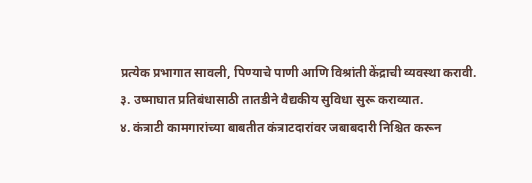प्रत्येक प्रभागात सावली, पिण्याचे पाणी आणि विश्रांती केंद्राची व्यवस्था करावी.
३. उष्माघात प्रतिबंधासाठी तातडीने वैद्यकीय सुविधा सुरू कराव्यात.
४. कंत्राटी कामगारांच्या बाबतीत कंत्राटदारांवर जबाबदारी निश्चित करून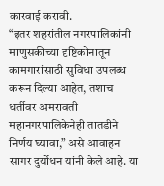कारवाई करावी.
“इतर शहरांतील नगरपालिकांनी माणुसकीच्या दृष्टिकोनातून कामगारांसाठी सुविधा उपलब्ध करून दिल्या आहेत, तशाच धर्तीवर अमरावती महानगरपालिकेनेही तातडीने निर्णय घ्यावा,” असे आवाहन सागर दुर्योधन यांनी केले आहे. या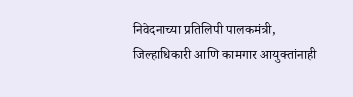निवेदनाच्या प्रतिलिपी पालकमंत्री, जिल्हाधिकारी आणि कामगार आयुक्तांनाही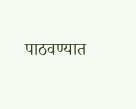पाठवण्यात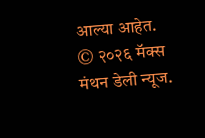आल्या आहेत.
© २०२६ मॅक्स मंथन डेली न्यूज.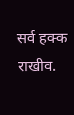सर्व हक्क राखीव.